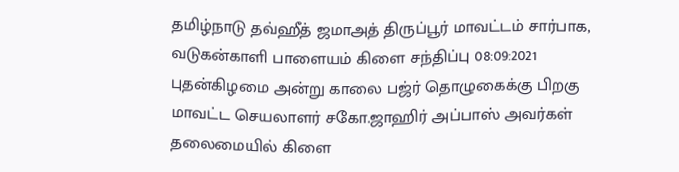தமிழ்நாடு தவ்ஹீத் ஜமாஅத் திருப்பூர் மாவட்டம் சார்பாக, வடுகன்காளி பாளையம் கிளை சந்திப்பு 08:09:2021 புதன்கிழமை அன்று காலை பஜ்ர் தொழுகைக்கு பிறகு மாவட்ட செயலாளர் சகோ.ஜாஹிர் அப்பாஸ் அவர்கள் தலைமையில் கிளை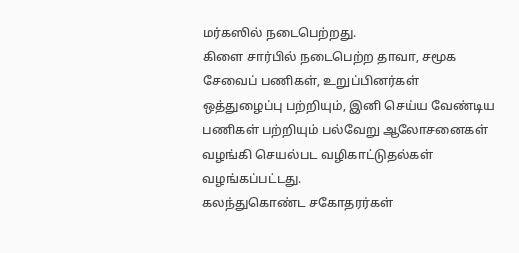மர்கஸில் நடைபெற்றது.
கிளை சார்பில் நடைபெற்ற தாவா, சமூக சேவைப் பணிகள், உறுப்பினர்கள்
ஒத்துழைப்பு பற்றியும், இனி செய்ய வேண்டிய பணிகள் பற்றியும் பல்வேறு ஆலோசனைகள் வழங்கி செயல்பட வழிகாட்டுதல்கள் வழங்கப்பட்டது.
கலந்துகொண்ட சகோதரர்கள்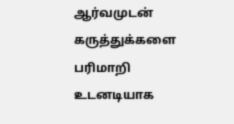ஆர்வமுடன் கருத்துக்களை பரிமாறி உடனடியாக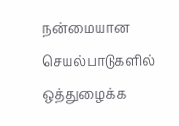நன்மையான செயல்பாடுகளில் ஒத்துழைக்க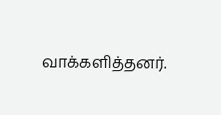வாக்களித்தனர்.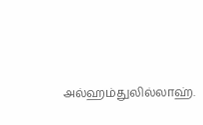அல்ஹம்துலில்லாஹ்.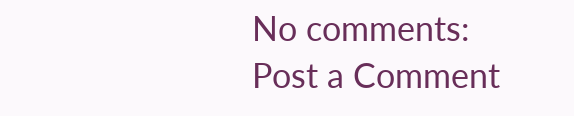No comments:
Post a Comment